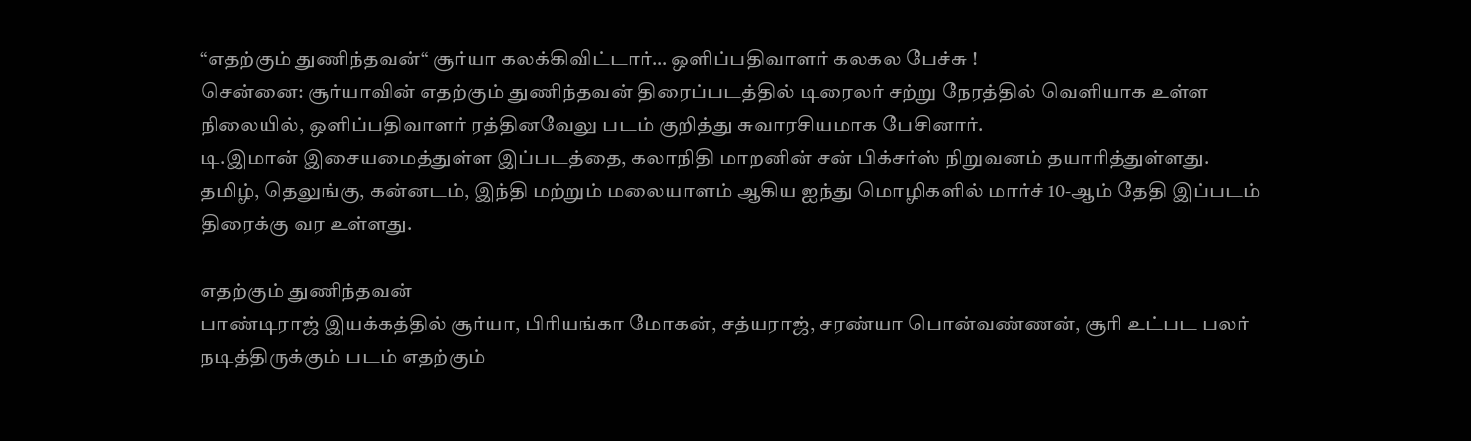“எதற்கும் துணிந்தவன்“ சூர்யா கலக்கிவிட்டார்… ஒளிப்பதிவாளர் கலகல பேச்சு !
சென்னை: சூர்யாவின் எதற்கும் துணிந்தவன் திரைப்படத்தில் டிரைலர் சற்று நேரத்தில் வெளியாக உள்ள நிலையில், ஒளிப்பதிவாளர் ரத்தினவேலு படம் குறித்து சுவாரசியமாக பேசினார்.
டி.இமான் இசையமைத்துள்ள இப்படத்தை, கலாநிதி மாறனின் சன் பிக்சர்ஸ் நிறுவனம் தயாரித்துள்ளது.
தமிழ், தெலுங்கு, கன்னடம், இந்தி மற்றும் மலையாளம் ஆகிய ஐந்து மொழிகளில் மார்ச் 10-ஆம் தேதி இப்படம் திரைக்கு வர உள்ளது.

எதற்கும் துணிந்தவன்
பாண்டிராஜ் இயக்கத்தில் சூர்யா, பிரியங்கா மோகன், சத்யராஜ், சரண்யா பொன்வண்ணன், சூரி உட்பட பலர் நடித்திருக்கும் படம் எதற்கும்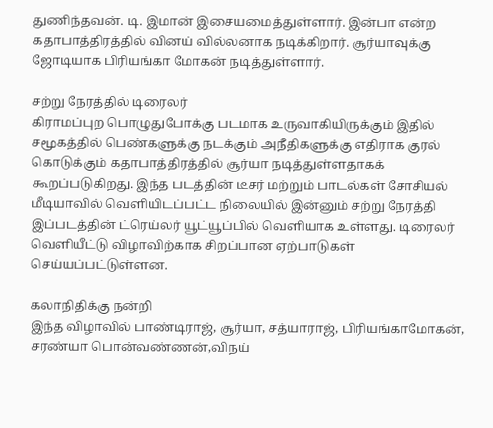துணிந்தவன். டி. இமான் இசையமைத்துள்ளார். இன்பா என்ற கதாபாத்திரத்தில் வினய் வில்லனாக நடிக்கிறார். சூர்யாவுக்கு ஜோடியாக பிரியங்கா மோகன் நடித்துள்ளார்.

சற்று நேரத்தில் டிரைலர்
கிராமப்புற பொழுதுபோக்கு படமாக உருவாகியிருக்கும் இதில் சமூகத்தில் பெண்களுக்கு நடக்கும் அநீதிகளுக்கு எதிராக குரல் கொடுக்கும் கதாபாத்திரத்தில் சூர்யா நடித்துள்ளதாகக் கூறப்படுகிறது. இந்த படத்தின் டீசர் மற்றும் பாடல்கள் சோசியல் மீடியாவில் வெளியிடப்பட்ட நிலையில் இன்னும் சற்று நேரத்தி இப்படத்தின் ட்ரெய்லர் யூட்யூப்பில் வெளியாக உள்ளது. டிரைலர் வெளியீட்டு விழாவிற்காக சிறப்பான ஏற்பாடுகள் செய்யப்பட்டுள்ளன.

கலாநிதிக்கு நன்றி
இந்த விழாவில் பாண்டிராஜ், சூர்யா, சத்யாராஜ், பிரியங்காமோகன், சரண்யா பொன்வண்ணன்,விநய்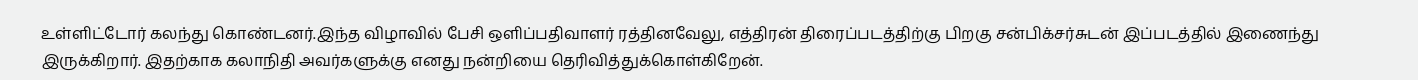உள்ளிட்டோர் கலந்து கொண்டனர்.இந்த விழாவில் பேசி ஒளிப்பதிவாளர் ரத்தினவேலு, எத்திரன் திரைப்படத்திற்கு பிறகு சன்பிக்சர்சுடன் இப்படத்தில் இணைந்து இருக்கிறார். இதற்காக கலாநிதி அவர்களுக்கு எனது நன்றியை தெரிவித்துக்கொள்கிறேன்.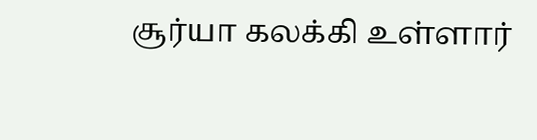சூர்யா கலக்கி உள்ளார்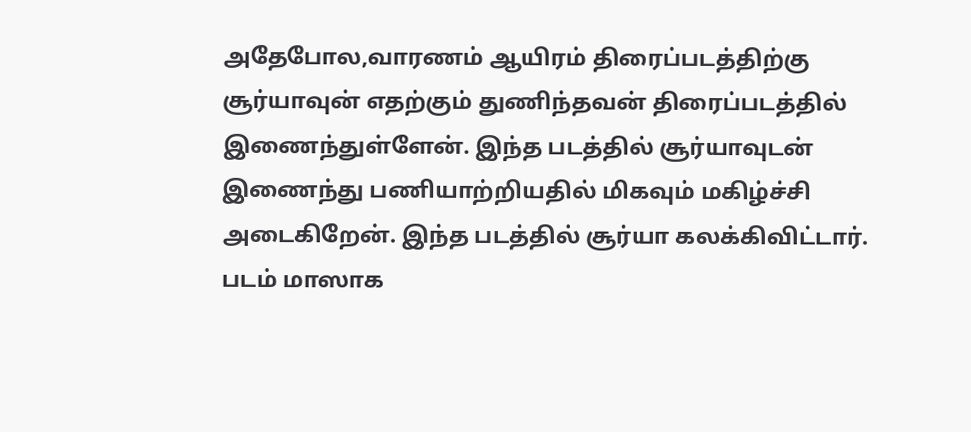அதேபோல,வாரணம் ஆயிரம் திரைப்படத்திற்கு சூர்யாவுன் எதற்கும் துணிந்தவன் திரைப்படத்தில் இணைந்துள்ளேன். இந்த படத்தில் சூர்யாவுடன் இணைந்து பணியாற்றியதில் மிகவும் மகிழ்ச்சி அடைகிறேன். இந்த படத்தில் சூர்யா கலக்கிவிட்டார். படம் மாஸாக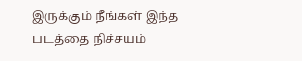இருக்கும் நீங்கள் இந்த படத்தை நிச்சயம்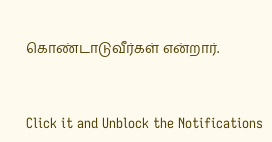கொண்டாடுவீர்கள் என்றார்.


Click it and Unblock the Notifications